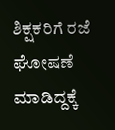ಶಿಕ್ಷಕರಿಗೆ ರಜೆ ಘೋಷಣೆ ಮಾಡಿದ್ದಕ್ಕೆ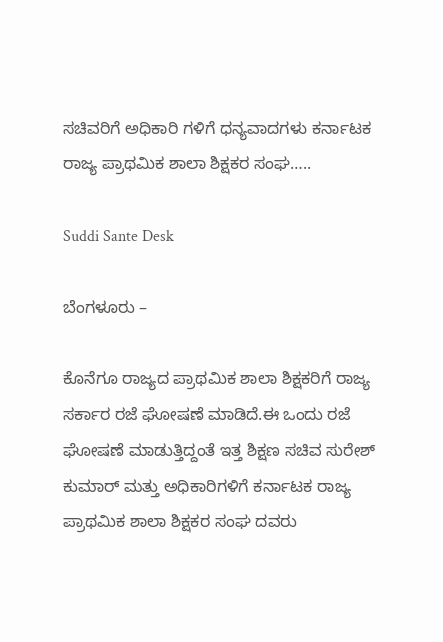ಸಚಿವರಿಗೆ ಅಧಿಕಾರಿ ಗಳಿಗೆ ಧನ್ಯವಾದಗಳು ಕರ್ನಾಟಕ ರಾಜ್ಯ ಪ್ರಾಥಮಿಕ ಶಾಲಾ ಶಿಕ್ಷಕರ ಸಂಘ…..

Suddi Sante Desk

ಬೆಂಗಳೂರು –

ಕೊನೆಗೂ ರಾಜ್ಯದ ಪ್ರಾಥಮಿಕ ಶಾಲಾ ಶಿಕ್ಷಕರಿಗೆ ರಾಜ್ಯ ಸರ್ಕಾರ ರಜೆ ಘೋಷಣೆ ಮಾಡಿದೆ.ಈ ಒಂದು ರಜೆ ಘೋಷಣೆ ಮಾಡುತ್ತಿದ್ದಂತೆ ಇತ್ತ ಶಿಕ್ಷಣ ಸಚಿವ ಸುರೇಶ್ ಕುಮಾರ್ ಮತ್ತು ಅಧಿಕಾರಿಗಳಿಗೆ ಕರ್ನಾಟಕ ರಾಜ್ಯ ಪ್ರಾಥಮಿಕ ಶಾಲಾ ಶಿಕ್ಷಕರ ಸಂಘ ದವರು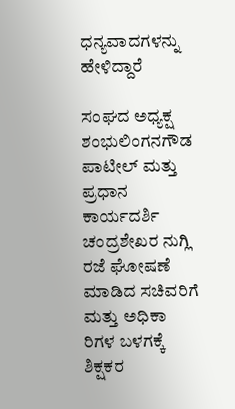ಧನ್ಯವಾದಗಳನ್ನು ಹೇಳಿದ್ದಾರೆ

ಸಂಘದ ಅಧ್ಯಕ್ಷ ಶಂಭುಲಿಂಗನಗೌಡ ಪಾಟೀಲ್ ಮತ್ತು ಪ್ರಧಾನ ಕಾರ್ಯದರ್ಶಿ ಚಂದ್ರಶೇಖರ ನುಗ್ಲಿ ರಜೆ ಘೋಷಣೆ ಮಾಡಿದ ಸಚಿವರಿಗೆ ಮತ್ತು ಅಧಿಕಾ ರಿಗಳ ಬಳಗಕ್ಕೆ ಶಿಕ್ಷಕರ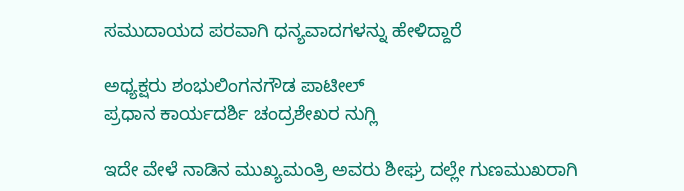ಸಮುದಾಯದ ಪರವಾಗಿ ಧನ್ಯವಾದಗಳನ್ನು ಹೇಳಿದ್ದಾರೆ

ಅಧ್ಯಕ್ಷರು ಶಂಭುಲಿಂಗನಗೌಡ ಪಾಟೀಲ್
ಪ್ರಧಾನ ಕಾರ್ಯದರ್ಶಿ ಚಂದ್ರಶೇಖರ ನುಗ್ಲಿ

ಇದೇ ವೇಳೆ ನಾಡಿನ ಮುಖ್ಯಮಂತ್ರಿ ಅವರು ಶೀಘ್ರ ದಲ್ಲೇ ಗುಣಮುಖರಾಗಿ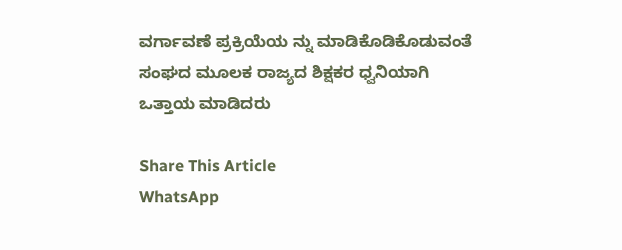ವರ್ಗಾವಣೆ ಪ್ರಕ್ರಿಯೆಯ ನ್ನು ಮಾಡಿಕೊಡಿಕೊಡುವಂತೆ ಸಂಘದ ಮೂಲಕ ರಾಜ್ಯದ ಶಿಕ್ಷಕರ ಧ್ವನಿಯಾಗಿ ಒತ್ತಾಯ ಮಾಡಿದರು

Share This Article
WhatsApp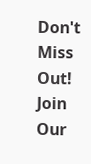Don't Miss Out! Join Our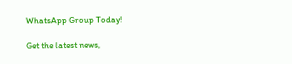WhatsApp Group Today!

Get the latest news,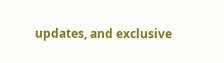updates, and exclusive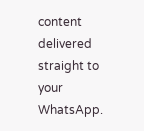content delivered straight to your WhatsApp.